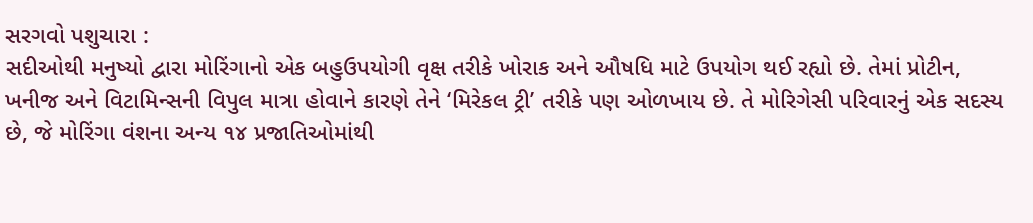સરગવો પશુચારા :
સદીઓથી મનુષ્યો દ્વારા મોરિંગાનો એક બહુઉપયોગી વૃક્ષ તરીકે ખોરાક અને ઔષધિ માટે ઉપયોગ થઈ રહ્યો છે. તેમાં પ્રોટીન, ખનીજ અને વિટામિન્સની વિપુલ માત્રા હોવાને કારણે તેને ‘મિરેકલ ટ્રી’ તરીકે પણ ઓળખાય છે. તે મોરિગેસી પરિવારનું એક સદસ્ય છે, જે મોરિંગા વંશના અન્ય ૧૪ પ્રજાતિઓમાંથી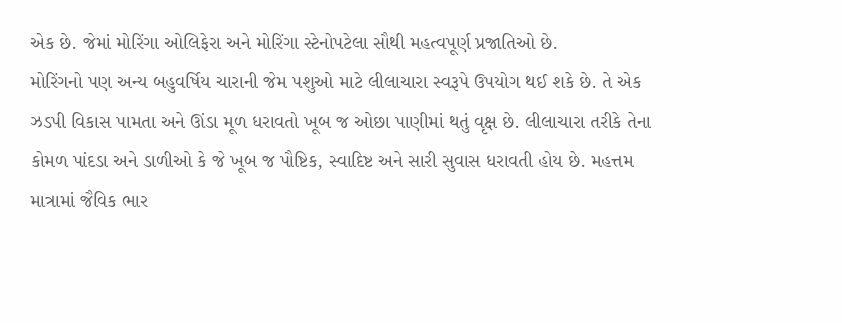એક છે. જેમાં મોરિંગા ઓલિફેરા અને મોરિંગા સ્ટેનોપટેલા સૌથી મહત્વપૂર્ણ પ્રજાતિઓ છે.
મોરિંગનો પણ અન્ય બહુવર્ષિય ચારાની જેમ પશુઓ માટે લીલાચારા સ્વરૂપે ઉપયોગ થઈ શકે છે. તે એક ઝડપી વિકાસ પામતા અને ઊંડા મૂળ ધરાવતો ખૂબ જ ઓછા પાણીમાં થતું વૃક્ષ છે. લીલાચારા તરીકે તેના કોમળ પાંદડા અને ડાળીઓ કે જે ખૂબ જ પૌષ્ટિક, સ્વાદિષ્ટ અને સારી સુવાસ ધરાવતી હોય છે. મહત્તમ માત્રામાં જૈવિક ભાર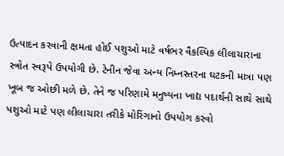ઉત્પાદન કરવાની ક્ષમતા હોઈ પશુઓ માટે વર્ષભર વૈકલ્પિક લીલાચારાના સ્ત્રોત સ્વરૂપે ઉપયોગી છે. ટેનીન જેવા અન્ય નિમ્નસ્તરના ઘટકની માત્રા પણ ખૂબ જ ઓછી મળે છે. તેને જ પરિણામે મનુષ્યના ખાદ્ય પદાર્થની સાથે સાથે પશુઓ માટે પણ લીલાચારા તરીકે મોરિંગાનો ઉપયોગ કરવો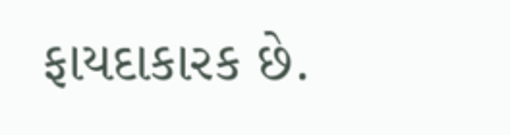ફાયદાકારક છે.